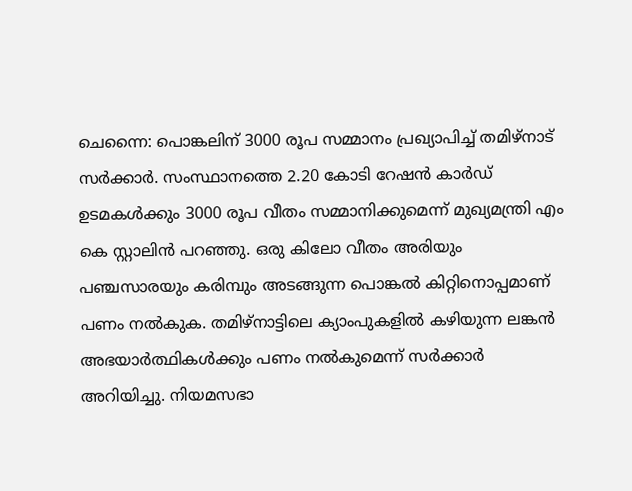ചെന്നൈ: പൊങ്കലിന് 3000 രൂപ സമ്മാനം പ്രഖ്യാപിച്ച് തമിഴ്നാട് സർക്കാർ. സംസ്ഥാനത്തെ 2.20 കോടി റേഷൻ കാർഡ് ഉടമകൾക്കും 3000 രൂപ വീതം സമ്മാനിക്കുമെന്ന് മുഖ്യമന്ത്രി എം കെ സ്റ്റാലിൻ പറഞ്ഞു. ഒരു കിലോ വീതം അരിയും പഞ്ചസാരയും കരിമ്പും അടങ്ങുന്ന പൊങ്കൽ കിറ്റിനൊപ്പമാണ് പണം നൽകുക. തമിഴ്നാട്ടിലെ ക്യാംപുകളിൽ കഴിയുന്ന ലങ്കൻ അഭയാർത്ഥികൾക്കും പണം നൽകുമെന്ന് സർക്കാർ അറിയിച്ചു. നിയമസഭാ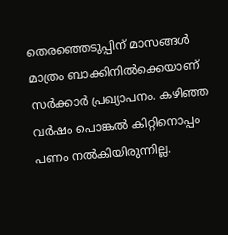തെരഞ്ഞെടുപ്പിന് മാസങ്ങൾ മാത്രം ബാക്കിനിൽക്കെയാണ് സർക്കാർ പ്രഖ്യാപനം. കഴിഞ്ഞ വർഷം പൊങ്കൽ കിറ്റിനൊപ്പം പണം നൽകിയിരുന്നില്ല.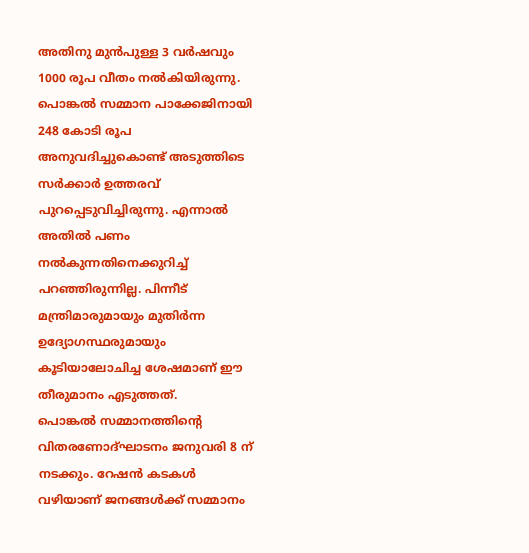അതിനു മുൻപുള്ള 3 വർഷവും 1000 രൂപ വീതം നൽകിയിരുന്നു.
പൊങ്കൽ സമ്മാന പാക്കേജിനായി 248 കോടി രൂപ അനുവദിച്ചുകൊണ്ട് അടുത്തിടെ സർക്കാർ ഉത്തരവ് പുറപ്പെടുവിച്ചിരുന്നു. എന്നാൽ അതിൽ പണം നൽകുന്നതിനെക്കുറിച്ച് പറഞ്ഞിരുന്നില്ല. പിന്നീട് മന്ത്രിമാരുമായും മുതിർന്ന ഉദ്യോഗസ്ഥരുമായും കൂടിയാലോചിച്ച ശേഷമാണ് ഈ തീരുമാനം എടുത്തത്.
പൊങ്കൽ സമ്മാനത്തിന്റെ വിതരണോദ്ഘാടനം ജനുവരി 8 ന് നടക്കും. റേഷൻ കടകൾ വഴിയാണ് ജനങ്ങൾക്ക് സമ്മാനം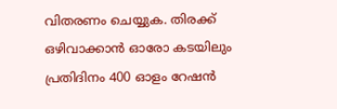വിതരണം ചെയ്യുക. തിരക്ക് ഒഴിവാക്കാൻ ഓരോ കടയിലും പ്രതിദിനം 400 ഓളം റേഷൻ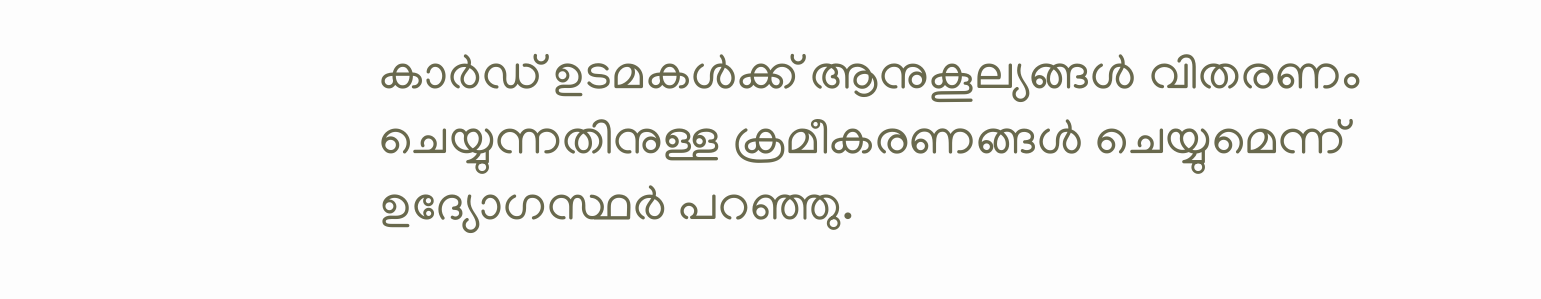കാർഡ് ഉടമകൾക്ക് ആനുകൂല്യങ്ങൾ വിതരണം ചെയ്യുന്നതിനുള്ള ക്രമീകരണങ്ങൾ ചെയ്യുമെന്ന് ഉദ്യോഗസ്ഥർ പറഞ്ഞു.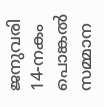ജനുവരി 14-നകം പൊങ്കൽ സമ്മാന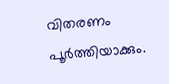വിതരണം പൂർത്തിയാക്കും.